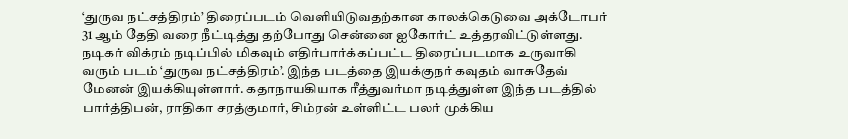‘துருவ நட்சத்திரம்’ திரைப்படம் வெளியிடுவதற்கான காலக்கெடுவை அக்டோபர் 31 ஆம் தேதி வரை நீட்டித்து தற்போது சென்னை ஐகோர்ட் உத்தரவிட்டுள்ளது.
நடிகர் விக்ரம் நடிப்பில் மிகவும் எதிர்பார்க்கப்பட்ட திரைப்படமாக உருவாகி வரும் படம் ‘துருவ நட்சத்திரம்’. இந்த படத்தை இயக்குநர் கவுதம் வாசுதேவ் மேனன் இயக்கியுள்ளார். கதாநாயகியாக ரீத்துவர்மா நடித்துள்ள இந்த படத்தில் பார்த்திபன், ராதிகா சரத்குமார், சிம்ரன் உள்ளிட்ட பலர் முக்கிய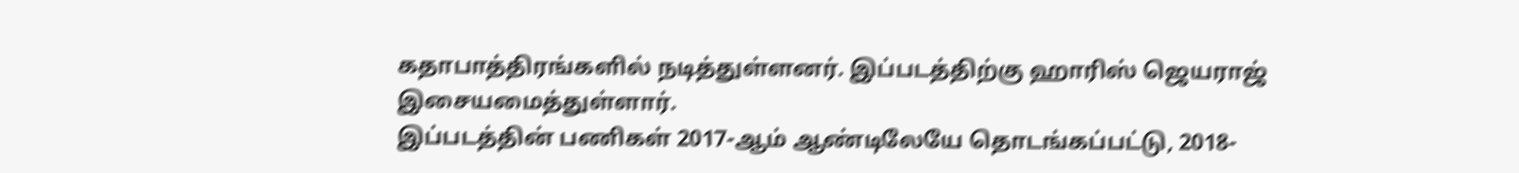கதாபாத்திரங்களில் நடித்துள்ளனர். இப்படத்திற்கு ஹாரிஸ் ஜெயராஜ் இசையமைத்துள்ளார்.
இப்படத்தின் பணிகள் 2017-ஆம் ஆண்டிலேயே தொடங்கப்பட்டு, 2018-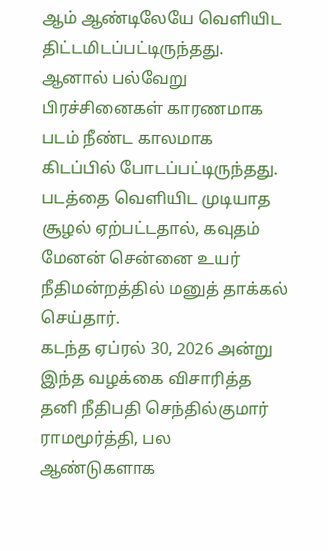ஆம் ஆண்டிலேயே வெளியிட திட்டமிடப்பட்டிருந்தது. ஆனால் பல்வேறு பிரச்சினைகள் காரணமாக படம் நீண்ட காலமாக கிடப்பில் போடப்பட்டிருந்தது. படத்தை வெளியிட முடியாத சூழல் ஏற்பட்டதால், கவுதம் மேனன் சென்னை உயர் நீதிமன்றத்தில் மனுத் தாக்கல் செய்தார்.
கடந்த ஏப்ரல் 30, 2026 அன்று இந்த வழக்கை விசாரித்த தனி நீதிபதி செந்தில்குமார் ராமமூர்த்தி, பல ஆண்டுகளாக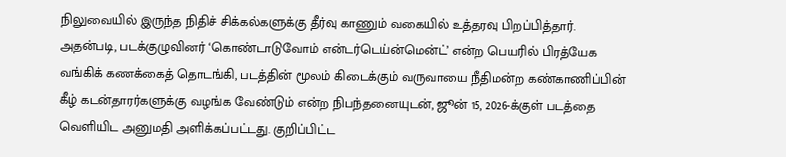நிலுவையில் இருந்த நிதிச் சிக்கல்களுக்கு தீர்வு காணும் வகையில் உத்தரவு பிறப்பித்தார். அதன்படி, படக்குழுவினர் ‘கொண்டாடுவோம் என்டர்டெய்ன்மென்ட்’ என்ற பெயரில் பிரத்யேக வங்கிக் கணக்கைத் தொடங்கி, படத்தின் மூலம் கிடைக்கும் வருவாயை நீதிமன்ற கண்காணிப்பின் கீழ் கடன்தாரர்களுக்கு வழங்க வேண்டும் என்ற நிபந்தனையுடன், ஜூன் 15, 2026-க்குள் படத்தை வெளியிட அனுமதி அளிக்கப்பட்டது. குறிப்பிட்ட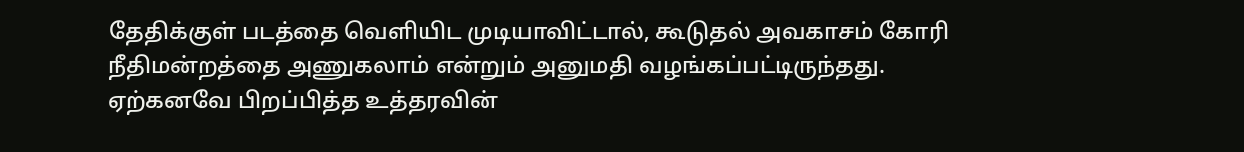தேதிக்குள் படத்தை வெளியிட முடியாவிட்டால், கூடுதல் அவகாசம் கோரி நீதிமன்றத்தை அணுகலாம் என்றும் அனுமதி வழங்கப்பட்டிருந்தது.
ஏற்கனவே பிறப்பித்த உத்தரவின்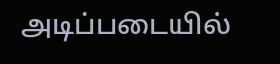அடிப்படையில்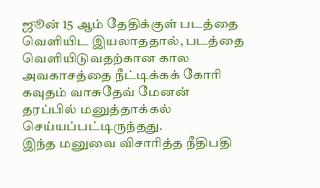ஜூன் 15 ஆம் தேதிக்குள் படத்தை வெளியிட இயலாததால், படத்தை வெளியிடுவதற்கான கால அவகாசத்தை நீட்டிக்கக் கோரி கவுதம் வாசுதேவ் மேனன் தரப்பில் மனுத்தாக்கல் செய்யப்பட்டிருந்தது.
இந்த மனுவை விசாரித்த நீதிபதி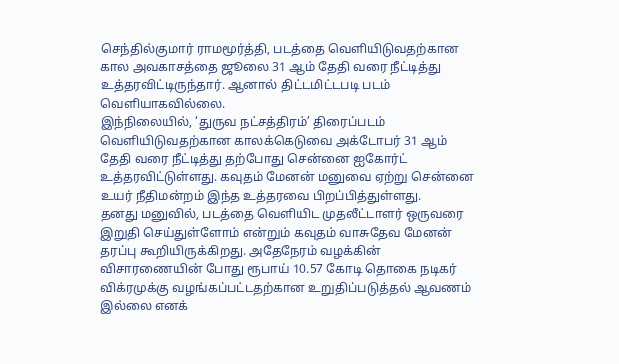செந்தில்குமார் ராமமூர்த்தி, படத்தை வெளியிடுவதற்கான கால அவகாசத்தை ஜூலை 31 ஆம் தேதி வரை நீட்டித்து உத்தரவிட்டிருந்தார். ஆனால் திட்டமிட்டபடி படம் வெளியாகவில்லை.
இந்நிலையில், ‘துருவ நட்சத்திரம்’ திரைப்படம் வெளியிடுவதற்கான காலக்கெடுவை அக்டோபர் 31 ஆம் தேதி வரை நீட்டித்து தற்போது சென்னை ஐகோர்ட் உத்தரவிட்டுள்ளது. கவுதம் மேனன் மனுவை ஏற்று சென்னை உயர் நீதிமன்றம் இந்த உத்தரவை பிறப்பித்துள்ளது.
தனது மனுவில், படத்தை வெளியிட முதலீட்டாளர் ஒருவரை இறுதி செய்துள்ளோம் என்றும் கவுதம் வாசுதேவ மேனன் தரப்பு கூறியிருக்கிறது. அதேநேரம் வழக்கின் விசாரணையின் போது ரூபாய் 10.57 கோடி தொகை நடிகர் விக்ரமுக்கு வழங்கப்பட்டதற்கான உறுதிப்படுத்தல் ஆவணம் இல்லை எனக்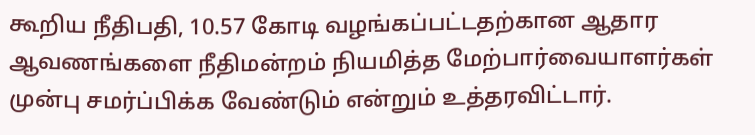கூறிய நீதிபதி, 10.57 கோடி வழங்கப்பட்டதற்கான ஆதார ஆவணங்களை நீதிமன்றம் நியமித்த மேற்பார்வையாளர்கள் முன்பு சமர்ப்பிக்க வேண்டும் என்றும் உத்தரவிட்டார்.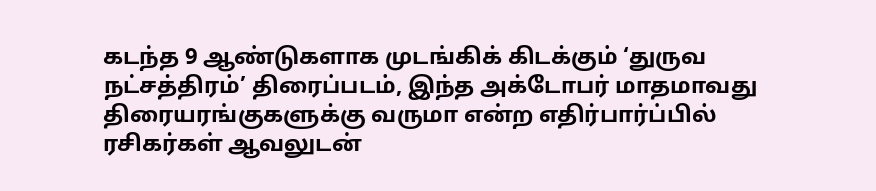கடந்த 9 ஆண்டுகளாக முடங்கிக் கிடக்கும் ‘துருவ நட்சத்திரம்’ திரைப்படம், இந்த அக்டோபர் மாதமாவது திரையரங்குகளுக்கு வருமா என்ற எதிர்பார்ப்பில் ரசிகர்கள் ஆவலுடன்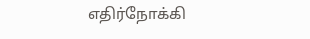எதிர்நோக்கி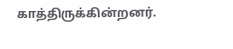காத்திருக்கின்றனர்.